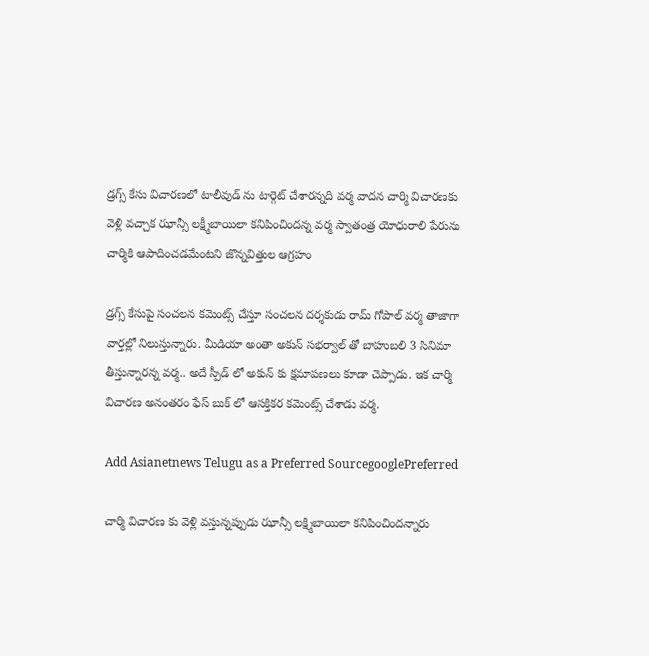డ్రగ్స్ కేసు విచారణలో టాలీవుడ్ ను టార్గెట్ చేశారన్నది వర్మ వాదన చార్మి విచారణకు వెళ్లి వచ్చాక ఝాన్సీ లక్ష్మీబాయిలా కనిపించిందన్న వర్మ స్వాతంత్ర యోధురాలి పేరును చార్మికి ఆపాదించడమేంటని జొన్నవిత్తుల ఆగ్రహం

డ్రగ్స్ కేసుపై సంచలన కమెంట్స్ చేస్తూ సంచలన దర్శకుడు రామ్ గోపాల్ వర్మ తాజాగా వార్తల్లో నిలుస్తున్నారు. మీడియా అంతా అకున్ సభర్వాల్ తో బాహుబలి 3 సినిమా తీస్తున్నారన్న వర్మ.. అదే స్పీడ్ లో అకున్ కు క్షమాపణలు కూడా చెప్పాడు. ఇక చార్మి విచారణ అనంతరం ఫేస్ బుక్ లో ఆసక్తికర కమెంట్స్ చేశాడు వర్మ.

Add Asianetnews Telugu as a Preferred SourcegooglePreferred

చార్మి విచారణ కు వెళ్లి వస్తున్నప్పుడు ఝాన్సీ లక్ష్మిబాయిలా కనిపించిందన్నారు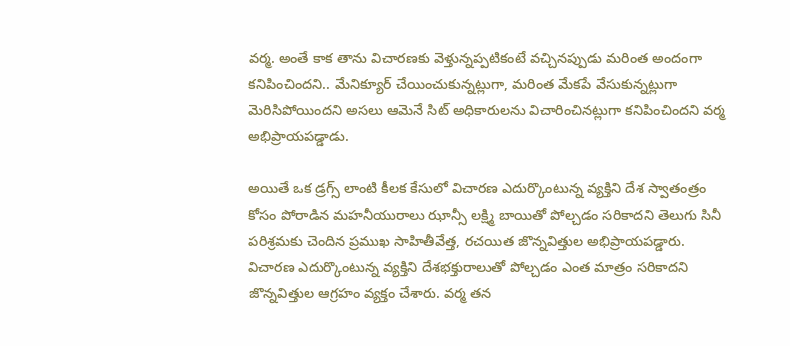వర్మ. అంతే కాక తాను విచారణకు వెళ్తున్నప్పటికంటే వచ్చినప్పుడు మరింత అందంగా కనిపించిందని.. మేనిక్యూర్ చేయించుకున్నట్లుగా, మరింత మేకపే వేసుకున్నట్లుగా మెరిసిపోయిందని అసలు ఆమెనే సిట్ అధికారులను విచారించినట్లుగా కనిపించిందని వర్మ అభిప్రాయపడ్డాడు.

అయితే ఒక డ్రగ్స్ లాంటి కీలక కేసులో విచారణ ఎదుర్కొంటున్న వ్యక్తిని దేశ స్వాతంత్రం కోసం పోరాడిన మహనీయురాలు ఝాన్సీ లక్ష్మి బాయితో పోల్చడం సరికాదని తెలుగు సినీ పరిశ్రమకు చెందిన ప్రముఖ సాహితీవేత్త, రచయిత జొన్నవిత్తుల అభిప్రాయపడ్డారు. విచారణ ఎదుర్కొంటున్న వ్యక్తిని దేశభక్తురాలుతో పోల్చడం ఎంత మాత్రం సరికాదని జొన్నవిత్తుల ఆగ్రహం వ్యక్తం చేశారు. వర్మ తన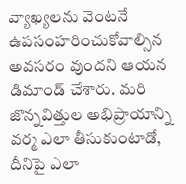వ్యాఖ్యలను వెంటనే ఉపసంహరించుకోవాల్సిన అవసరం వుందని ఆయన డిమాండ్ చేశారు. మరి జొన్నవిత్తుల అభిప్రాయాన్ని వర్మ ఎలా తీసుకుంటాడో, దీనిపై ఎలా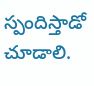స్పందిస్తాడో చూడాలి.